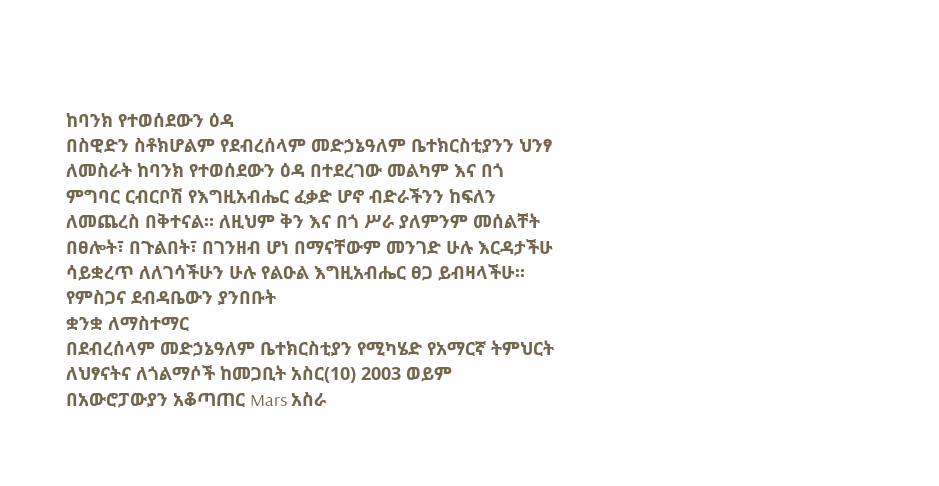ከባንክ የተወሰደውን ዕዳ
በስዊድን ስቶክሆልም የደብረሰላም መድኃኔዓለም ቤተክርስቲያንን ህንፃ ለመስራት ከባንክ የተወሰደውን ዕዳ በተደረገው መልካም እና በጎ ምግባር ርብርቦሽ የእግዚአብሔር ፈቃድ ሆኖ ብድራችንን ከፍለን ለመጨረስ በቅተናል። ለዚህም ቅን እና በጎ ሥራ ያለምንም መሰልቸት በፀሎት፣ በጉልበት፣ በገንዘብ ሆነ በማናቸውም መንገድ ሁሉ እርዳታችሁ ሳይቋረጥ ለለገሳችሁን ሁሉ የልዑል እግዚአብሔር ፀጋ ይብዛላችሁ። የምስጋና ደብዳቤውን ያንበቡት
ቋንቋ ለማስተማር
በደብረሰላም መድኃኔዓለም ቤተክርስቲያን የሚካሄድ የአማርኛ ትምህርት ለህፃናትና ለጎልማሶች ከመጋቢት አስር(10) 2003 ወይም በአውሮፓውያን አቆጣጠር Mars አስራ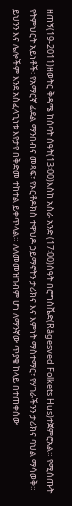ዘጠኝ(19-2011)ዘወትር ቅዳሜ ከሰባት ሰዓት(13፡00)እስከ አስራ አንድ (17፡00)ሰዓት በሮግስቬድ(Rågesved Folkets Hus)ተጀምሮአል። የሚሰጡት የትምህርት አይነቶች፡ የአማርኛ ፊደል ማንበብና መጻፍ፣ የኦርቶዶክስ ተዋህዶ ኃይማኖትን ታሪክና እና እምነት ማስተማር፣ የሃገራችንን ታሪክና ባህል ማሳወቅ። ይህንን እና ሌሎችም እንደ አስፈላጊነቱ እየታየ በቅድመ ተከተል ይቀጥላል። ለለመመዝገብም ሆነ ለማንኛው ጥያቄ ከላይ በተጠቀሰው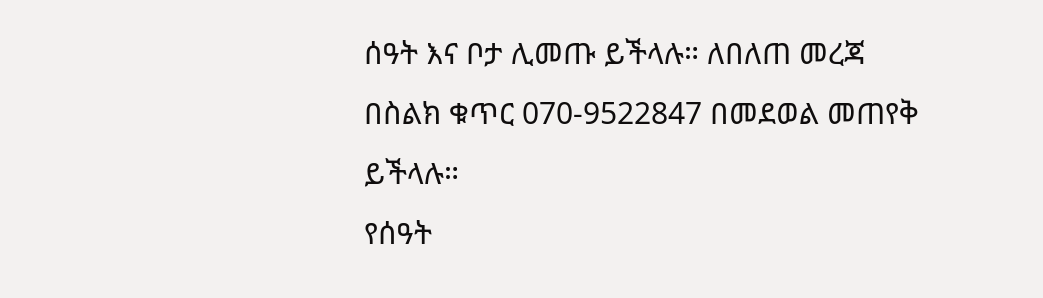ሰዓት እና ቦታ ሊመጡ ይችላሉ። ለበለጠ መረጃ በስልክ ቁጥር 070-9522847 በመደወል መጠየቅ ይችላሉ።
የሰዓት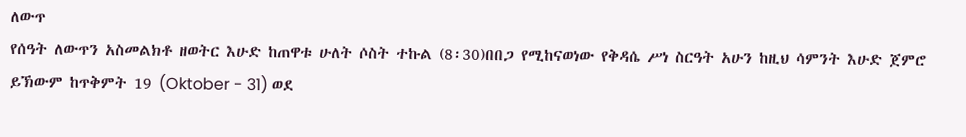ለውጥ
የሰዓት ለውጥን አስመልክቶ ዘወትር እሁድ ከጠዋቱ ሁለት ሶስት ተኩል (8፡30)በበጋ የሚከናወነው የቅዳሴ ሥነ ስርዓት አሁን ከዚህ ሳምንት እሁድ ጀምሮ ይኽውም ከጥቅምት 19 (Oktober - 31) ወደ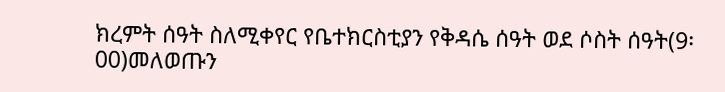ክረምት ሰዓት ስለሚቀየር የቤተክርስቲያን የቅዳሴ ሰዓት ወደ ሶስት ሰዓት(9፡00)መለወጡን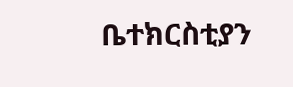ቤተክርስቲያን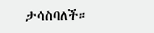ታሳስባለች።